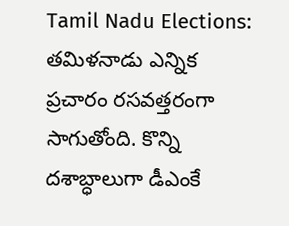Tamil Nadu Elections: తమిళనాడు ఎన్నిక ప్రచారం రసవత్తరంగా సాగుతోంది. కొన్ని దశాబ్ధాలుగా డీఎంకే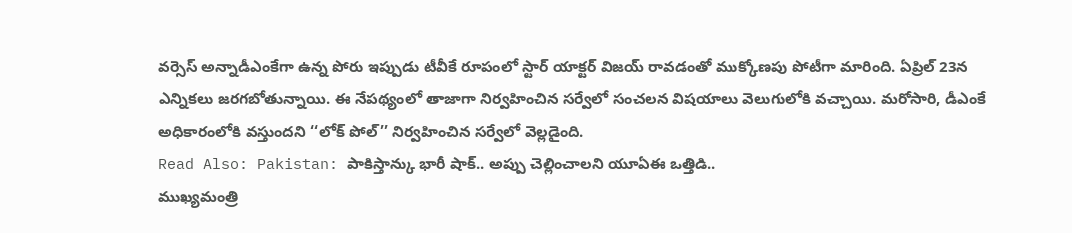వర్సెస్ అన్నాడీఎంకేగా ఉన్న పోరు ఇప్పుడు టీవీకే రూపంలో స్టార్ యాక్టర్ విజయ్ రావడంతో ముక్కోణపు పోటీగా మారింది. ఏప్రిల్ 23న ఎన్నికలు జరగబోతున్నాయి. ఈ నేపథ్యంలో తాజాగా నిర్వహించిన సర్వేలో సంచలన విషయాలు వెలుగులోకి వచ్చాయి. మరోసారి, డీఎంకే అధికారంలోకి వస్తుందని ‘‘లోక్ పోల్’’ నిర్వహించిన సర్వేలో వెల్లడైంది.
Read Also: Pakistan: పాకిస్తాన్కు భారీ షాక్.. అప్పు చెల్లించాలని యూఏఈ ఒత్తిడి..
ముఖ్యమంత్రి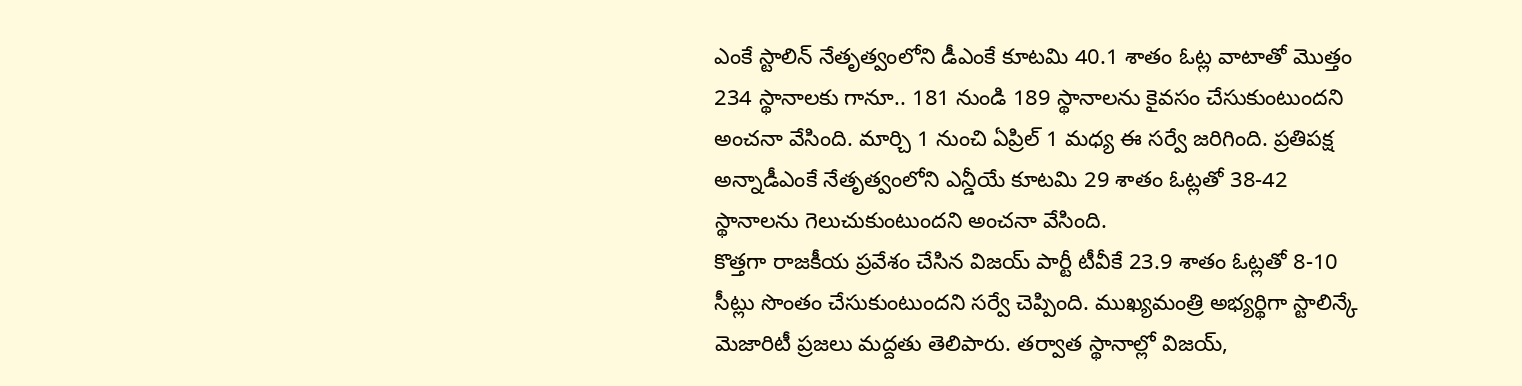ఎంకే స్టాలిన్ నేతృత్వంలోని డీఎంకే కూటమి 40.1 శాతం ఓట్ల వాటాతో మొత్తం 234 స్థానాలకు గానూ.. 181 నుండి 189 స్థానాలను కైవసం చేసుకుంటుందని అంచనా వేసింది. మార్చి 1 నుంచి ఏప్రిల్ 1 మధ్య ఈ సర్వే జరిగింది. ప్రతిపక్ష అన్నాడీఎంకే నేతృత్వంలోని ఎన్డీయే కూటమి 29 శాతం ఓట్లతో 38-42 స్థానాలను గెలుచుకుంటుందని అంచనా వేసింది.
కొత్తగా రాజకీయ ప్రవేశం చేసిన విజయ్ పార్టీ టీవీకే 23.9 శాతం ఓట్లతో 8-10 సీట్లు సొంతం చేసుకుంటుందని సర్వే చెప్పింది. ముఖ్యమంత్రి అభ్యర్థిగా స్టాలిన్కే మెజారిటీ ప్రజలు మద్దతు తెలిపారు. తర్వాత స్థానాల్లో విజయ్,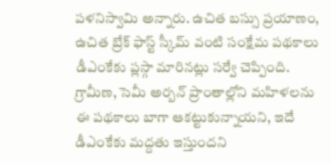పళనిస్వామి అన్నారు. ఉచిత బస్సు ప్రయాణం, ఉచిత బ్రేక్ ఫాస్ట్ స్కీమ్ వంటి సంక్షేమ పథకాలు డీఎంకేకు ప్లస్గా మారినట్లు సర్వే చెప్పింది. గ్రామీణ, సెమీ అర్బన్ ప్రాంతాల్లోని మహిళలను ఈ పథకాలు బాగా ఆకట్టుకున్నాయని, ఇదే డీఎంకేకు మద్దతు ఇస్తుందని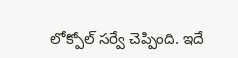లోక్పోల్ సర్వే చెప్పింది. ఇదే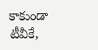కాకుండా టీవీకే,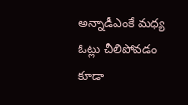అన్నాడీఎంకే మధ్య ఓట్లు చీలిపోవడం కూడా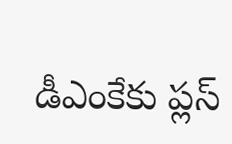డీఎంకేకు ప్లస్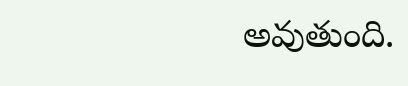అవుతుంది.